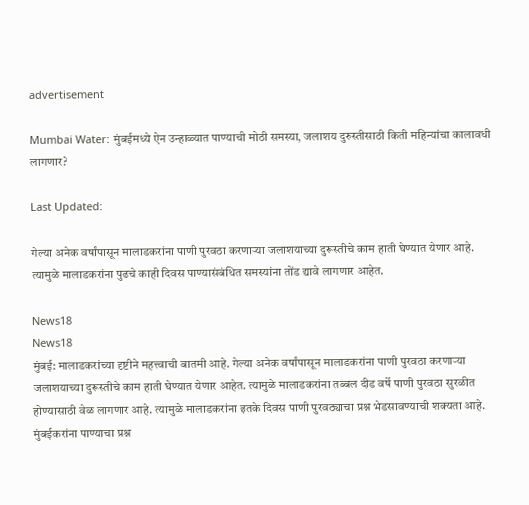advertisement

Mumbai Water: मुंबईमध्ये ऐन उन्हाळ्यात पाण्याची मोठी समस्या, जलाशय दुरुस्तीसाठी किती महिन्यांचा कालावधी लागणार?

Last Updated:

गेल्या अनेक वर्षांपासून मालाडकरांना पाणी पुरवठा करणाऱ्या जलाशयाच्या दुरूस्तीचे काम हाती घेण्यात येणार आहे. त्यामुळे मालाडकरांना पुढचे काही दिवस पाण्यासंबंधित समस्यांना तोंड द्यावे लागणार आहेत.

News18
News18
मुंबई: मालाडकरांच्या दृष्टीने महत्त्वाची बातमी आहे. गेल्या अनेक वर्षांपासून मालाडकरांना पाणी पुरवठा करणाऱ्या जलाशयाच्या दुरूस्तीचे काम हाती घेण्यात येणार आहेत. त्यामुळे मालाडकरांना तब्बल दीड वर्षे पाणी पुरवठा सुरळीत होण्यासाठी वेळ लागणार आहे. त्यामुळे मालाडकरांना इतके दिवस पाणी पुरवठ्याचा प्रश्न भेडसावण्याची शक्यता आहे. मुंबईकरांना पाण्याचा प्रश्न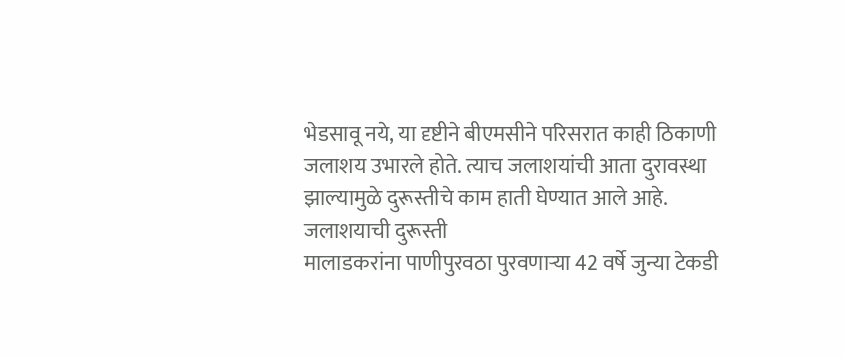भेडसावू नये, या दृष्टीने बीएमसीने परिसरात काही ठिकाणी जलाशय उभारले होते. त्याच जलाशयांची आता दुरावस्था झाल्यामुळे दुरूस्तीचे काम हाती घेण्यात आले आहे.
जलाशयाची दुरूस्ती
मालाडकरांना पाणीपुरवठा पुरवणाऱ्या 42 वर्षे जुन्या टेकडी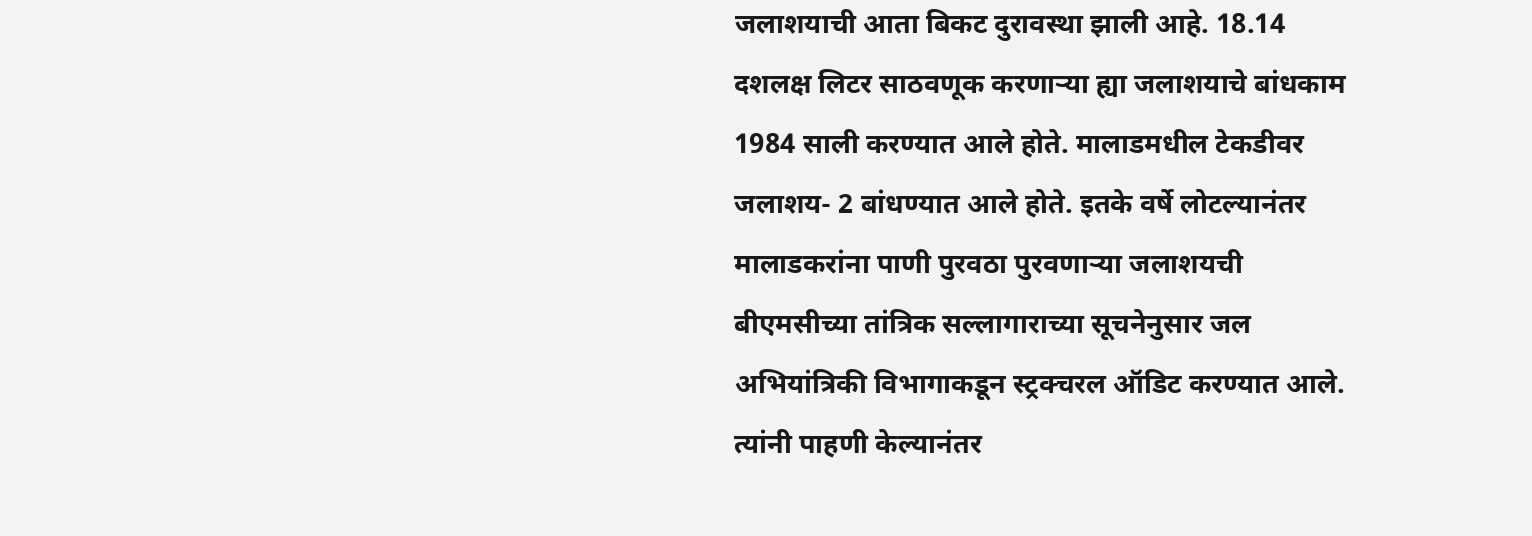जलाशयाची आता बिकट दुरावस्था झाली आहे. 18.14 दशलक्ष लिटर साठवणूक करणाऱ्या ह्या जलाशयाचे बांधकाम 1984 साली करण्यात आले होते. मालाडमधील टेकडीवर जलाशय- 2 बांधण्यात आले होते. इतके वर्षे लोटल्यानंतर मालाडकरांना पाणी पुरवठा पुरवणाऱ्या जलाशयची बीएमसीच्या तांत्रिक सल्लागाराच्या सूचनेनुसार जल अभियांत्रिकी विभागाकडून स्ट्रक्चरल ऑडिट करण्यात आले. त्यांनी पाहणी केल्यानंतर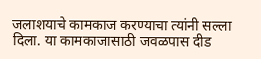जलाशयाचे कामकाज करण्याचा त्यांनी सल्ला दिला. या कामकाजासाठी जवळपास दीड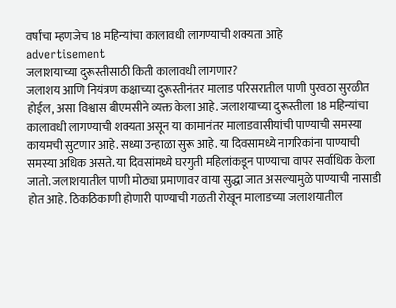वर्षांचा म्हणजेच 18 महिन्यांचा कालावधी लागण्याची शक्यता आहे
advertisement
जलाशयाच्या दुरूस्तीसाठी किती कालावधी लागणार?
जलाशय आणि नियंत्रण कक्षाच्या दुरूस्तीनंतर मालाड परिसरातील पाणी पुरवठा सुरळीत होईल, असा विश्वास बीएमसीने व्यक्त केला आहे. जलाशयाच्या दुरूस्तीला 18 महिन्यांचा कालावधी लागण्याची शक्यता असून या कामानंतर मालाडवासीयांची पाण्याची समस्या कायमची सुटणार आहे. सध्या उन्हाळा सुरू आहे. या दिवसामध्ये नागरिकांना पाण्याची समस्या अधिक असते. या दिवसांमध्ये घरगुती महिलांकडून पाण्याचा वापर सर्वाधिक केला जातो. जलाशयातील पाणी मोठ्या प्रमाणावर वाया सुद्धा जात असल्यामुळे पाण्याची नासाडी होत आहे. ठिकठिकाणी होणारी पाण्याची गळती रोखून मालाडच्या जलाशयातील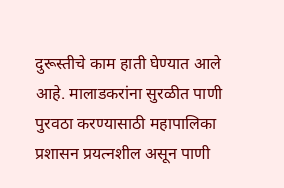दुरूस्तीचे काम हाती घेण्यात आले आहे. मालाडकरांना सुरळीत पाणी पुरवठा करण्यासाठी महापालिका प्रशासन प्रयत्नशील असून पाणी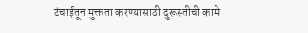टंचाईतून मुक्तता करण्यासाठी दुरूस्तीची कामे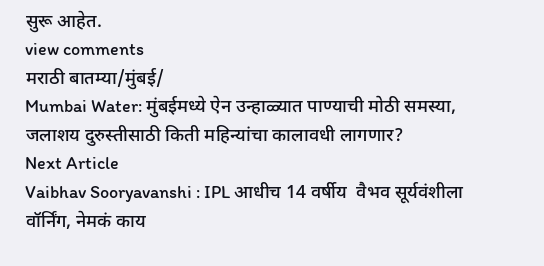सुरू आहेत.
view comments
मराठी बातम्या/मुंबई/
Mumbai Water: मुंबईमध्ये ऐन उन्हाळ्यात पाण्याची मोठी समस्या, जलाशय दुरुस्तीसाठी किती महिन्यांचा कालावधी लागणार?
Next Article
Vaibhav Sooryavanshi : IPL आधीच 14 वर्षीय  वैभव सूर्यवंशीला वॉर्निंग, नेमकं काय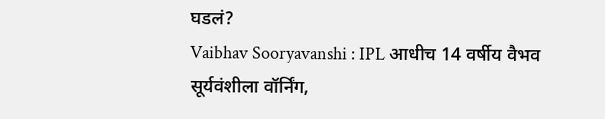घडलं?
Vaibhav Sooryavanshi : IPL आधीच 14 वर्षीय वैभव सूर्यवंशीला वॉर्निंग,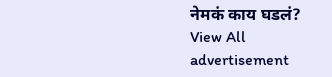नेमकं काय घडलं?
View All
advertisement